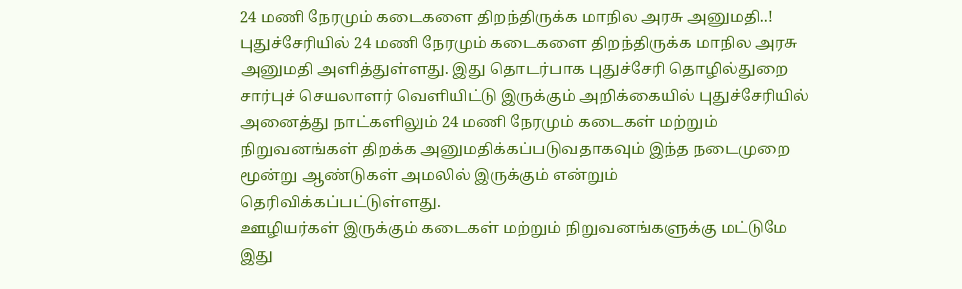24 மணி நேரமும் கடைகளை திறந்திருக்க மாநில அரசு அனுமதி..!
புதுச்சேரியில் 24 மணி நேரமும் கடைகளை திறந்திருக்க மாநில அரசு அனுமதி அளித்துள்ளது. இது தொடர்பாக புதுச்சேரி தொழில்துறை சார்புச் செயலாளர் வெளியிட்டு இருக்கும் அறிக்கையில் புதுச்சேரியில் அனைத்து நாட்களிலும் 24 மணி நேரமும் கடைகள் மற்றும் நிறுவனங்கள் திறக்க அனுமதிக்கப்படுவதாகவும் இந்த நடைமுறை மூன்று ஆண்டுகள் அமலில் இருக்கும் என்றும் தெரிவிக்கப்பட்டுள்ளது.
ஊழியர்கள் இருக்கும் கடைகள் மற்றும் நிறுவனங்களுக்கு மட்டுமே இது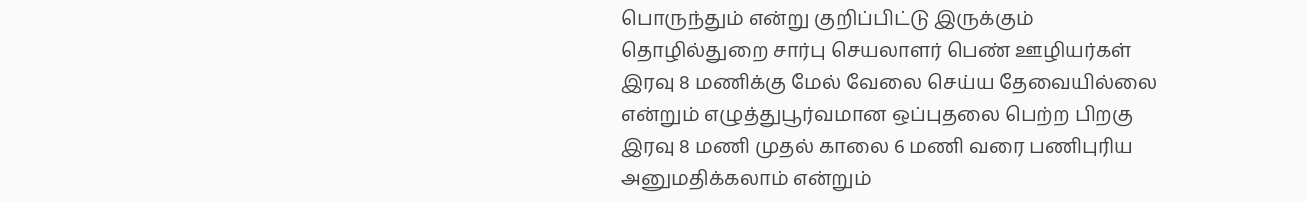பொருந்தும் என்று குறிப்பிட்டு இருக்கும் தொழில்துறை சார்பு செயலாளர் பெண் ஊழியர்கள் இரவு 8 மணிக்கு மேல் வேலை செய்ய தேவையில்லை என்றும் எழுத்துபூர்வமான ஒப்புதலை பெற்ற பிறகு இரவு 8 மணி முதல் காலை 6 மணி வரை பணிபுரிய அனுமதிக்கலாம் என்றும்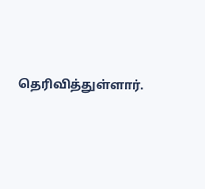தெரிவித்துள்ளார்.